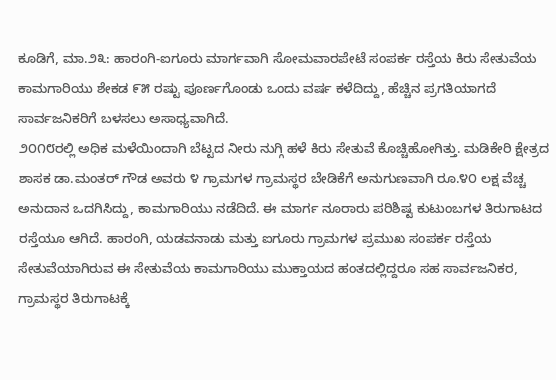ಕೂಡಿಗೆ, ಮಾ.೨೩: ಹಾರಂಗಿ-ಐಗೂರು ಮಾರ್ಗವಾಗಿ ಸೋಮವಾರಪೇಟೆ ಸಂಪರ್ಕ ರಸ್ತೆಯ ಕಿರು ಸೇತುವೆಯ ಕಾಮಗಾರಿಯು ಶೇಕಡ ೯೫ ರಷ್ಟು ಪೂರ್ಣಗೊಂಡು ಒಂದು ವರ್ಷ ಕಳೆದಿದ್ದು, ಹೆಚ್ಚಿನ ಪ್ರಗತಿಯಾಗದೆ ಸಾರ್ವಜನಿಕರಿಗೆ ಬಳಸಲು ಅಸಾಧ್ಯವಾಗಿದೆ.
೨೦೧೮ರಲ್ಲಿ ಅಧಿಕ ಮಳೆಯಿಂದಾಗಿ ಬೆಟ್ಟದ ನೀರು ನುಗ್ಗಿ ಹಳೆ ಕಿರು ಸೇತುವೆ ಕೊಚ್ಚಿಹೋಗಿತ್ತು. ಮಡಿಕೇರಿ ಕ್ಷೇತ್ರದ ಶಾಸಕ ಡಾ.ಮಂತರ್ ಗೌಡ ಅವರು ೪ ಗ್ರಾಮಗಳ ಗ್ರಾಮಸ್ಥರ ಬೇಡಿಕೆಗೆ ಅನುಗುಣವಾಗಿ ರೂ.೪೦ ಲಕ್ಷ ವೆಚ್ಚ ಅನುದಾನ ಒದಗಿಸಿದ್ದು, ಕಾಮಗಾರಿಯು ನಡೆದಿದೆ. ಈ ಮಾರ್ಗ ನೂರಾರು ಪರಿಶಿಷ್ಟ ಕುಟುಂಬಗಳ ತಿರುಗಾಟದ ರಸ್ತೆಯೂ ಆಗಿದೆ. ಹಾರಂಗಿ, ಯಡವನಾಡು ಮತ್ತು ಐಗೂರು ಗ್ರಾಮಗಳ ಪ್ರಮುಖ ಸಂಪರ್ಕ ರಸ್ತೆಯ ಸೇತುವೆಯಾಗಿರುವ ಈ ಸೇತುವೆಯ ಕಾಮಗಾರಿಯು ಮುಕ್ತಾಯದ ಹಂತದಲ್ಲಿದ್ದರೂ ಸಹ ಸಾರ್ವಜನಿಕರ, ಗ್ರಾಮಸ್ಥರ ತಿರುಗಾಟಕ್ಕೆ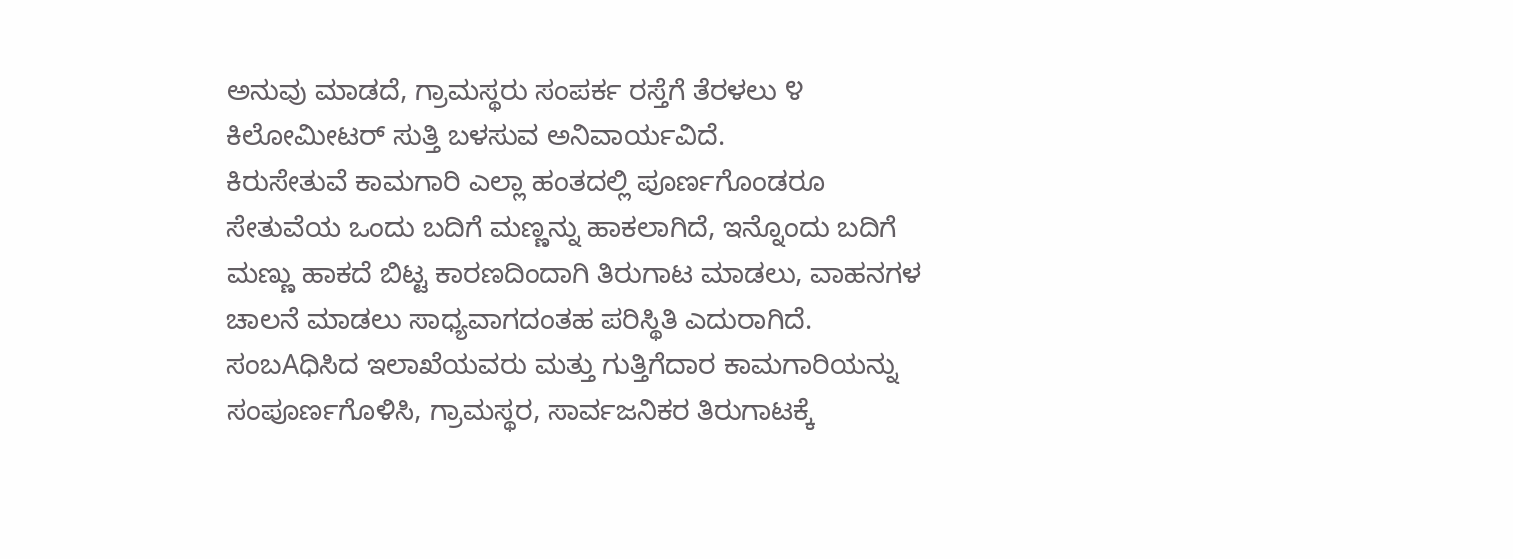ಅನುವು ಮಾಡದೆ, ಗ್ರಾಮಸ್ಥರು ಸಂಪರ್ಕ ರಸ್ತೆಗೆ ತೆರಳಲು ೪ ಕಿಲೋಮೀಟರ್ ಸುತ್ತಿ ಬಳಸುವ ಅನಿವಾರ್ಯವಿದೆ.
ಕಿರುಸೇತುವೆ ಕಾಮಗಾರಿ ಎಲ್ಲಾ ಹಂತದಲ್ಲಿ ಪೂರ್ಣಗೊಂಡರೂ ಸೇತುವೆಯ ಒಂದು ಬದಿಗೆ ಮಣ್ಣನ್ನು ಹಾಕಲಾಗಿದೆ, ಇನ್ನೊಂದು ಬದಿಗೆ ಮಣ್ಣು ಹಾಕದೆ ಬಿಟ್ಟ ಕಾರಣದಿಂದಾಗಿ ತಿರುಗಾಟ ಮಾಡಲು, ವಾಹನಗಳ ಚಾಲನೆ ಮಾಡಲು ಸಾಧ್ಯವಾಗದಂತಹ ಪರಿಸ್ಥಿತಿ ಎದುರಾಗಿದೆ. ಸಂಬAಧಿಸಿದ ಇಲಾಖೆಯವರು ಮತ್ತು ಗುತ್ತಿಗೆದಾರ ಕಾಮಗಾರಿಯನ್ನು ಸಂಪೂರ್ಣಗೊಳಿಸಿ, ಗ್ರಾಮಸ್ಥರ, ಸಾರ್ವಜನಿಕರ ತಿರುಗಾಟಕ್ಕೆ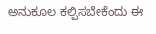ಅನುಕೂಲ ಕಲ್ಪಿಸಬೇಕೆಂದು ಈ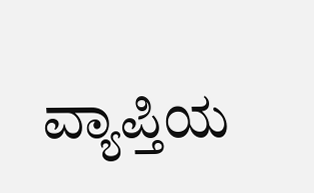ವ್ಯಾಪ್ತಿಯ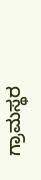ಗ್ರಾಮಸ್ಥರ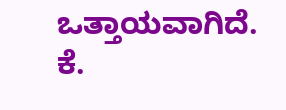ಒತ್ತಾಯವಾಗಿದೆ.
ಕೆ.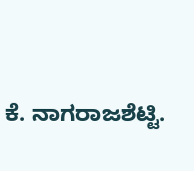ಕೆ. ನಾಗರಾಜಶೆಟ್ಟಿ.